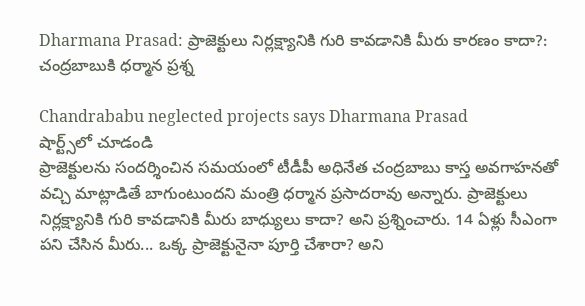Dharmana Prasad: ప్రాజెక్టులు నిర్లక్ష్యానికి గురి కావడానికి మీరు కారణం కాదా?: చంద్రబాబుకి ధర్మాన ప్రశ్న

Chandrababu neglected projects says Dharmana Prasad
షార్ట్స్‌లో చూడండి
ప్రాజెక్టులను సందర్శించిన సమయంలో టీడీపీ అధినేత చంద్రబాబు కాస్త అవగాహనతో వచ్చి మాట్లాడితే బాగుంటుందని మంత్రి ధర్మాన ప్రసాదరావు అన్నారు. ప్రాజెక్టులు నిర్లక్ష్యానికి గురి కావడానికి మీరు బాధ్యులు కాదా? అని ప్రశ్నించారు. 14 ఏళ్లు సీఎంగా పని చేసిన మీరు... ఒక్క ప్రాజెక్టునైనా పూర్తి చేశారా? అని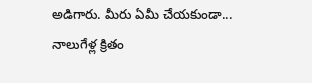అడిగారు. మీరు ఏమీ చేయకుండా... నాలుగేళ్ల క్రితం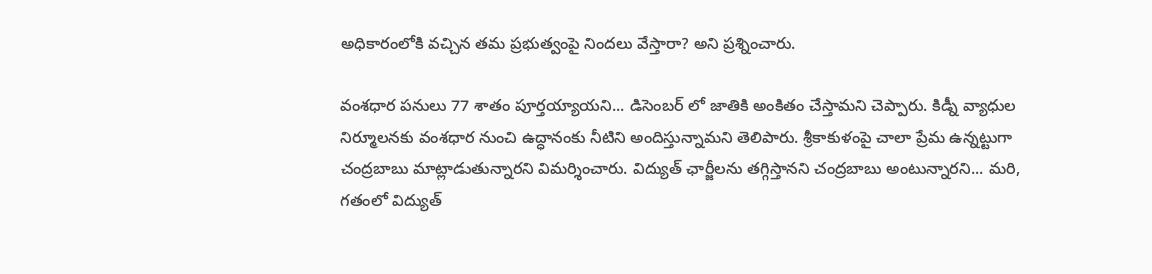అధికారంలోకి వచ్చిన తమ ప్రభుత్వంపై నిందలు వేస్తారా? అని ప్రశ్నించారు.

వంశధార పనులు 77 శాతం పూర్తయ్యాయని... డిసెంబర్ లో జాతికి అంకితం చేస్తామని చెప్పారు. కిడ్నీ వ్యాధుల నిర్మూలనకు వంశధార నుంచి ఉద్ధానంకు నీటిని అందిస్తున్నామని తెలిపారు. శ్రీకాకుళంపై చాలా ప్రేమ ఉన్నట్టుగా చంద్రబాబు మాట్లాడుతున్నారని విమర్శించారు. విద్యుత్ ఛార్జీలను తగ్గిస్తానని చంద్రబాబు అంటున్నారని... మరి, గతంలో విద్యుత్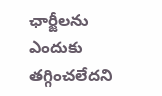ఛార్జీలను ఎందుకు తగ్గించలేదని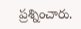ప్రశ్నించారు.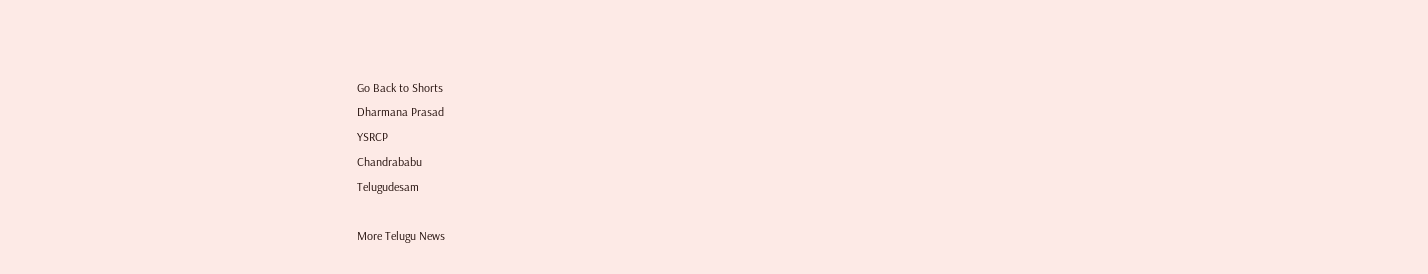Go Back to Shorts
Dharmana Prasad
YSRCP
Chandrababu
Telugudesam

More Telugu News